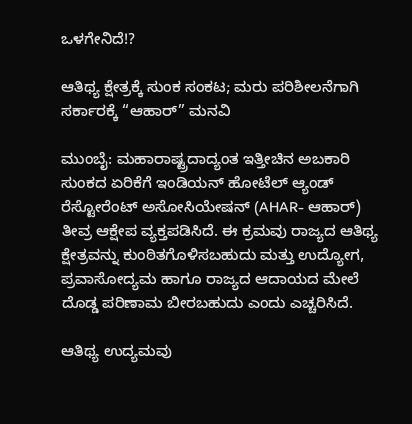ಒಳಗೇನಿದೆ!?

ಆತಿಥ್ಯ ಕ್ಷೇತ್ರಕ್ಕೆ ಸುಂಕ ಸಂಕಟ; ಮರು ಪರಿಶೀಲನೆಗಾಗಿ ಸರ್ಕಾರಕ್ಕೆ “ಆಹಾರ್‌” ಮನವಿ

ಮುಂಬೈ: ಮಹಾರಾಷ್ಟ್ರದಾದ್ಯಂತ ಇತ್ತೀಚಿನ ಅಬಕಾರಿ ಸುಂಕದ ಏರಿಕೆಗೆ ಇಂಡಿಯನ್ ಹೋಟೆಲ್ ಆ್ಯಂಡ್ ರೆಸ್ಟೋರೆಂಟ್ ಅಸೋಸಿಯೇಷನ್ (AHAR- ಆಹಾರ್) ತೀವ್ರ ಆಕ್ಷೇಪ ವ್ಯಕ್ತಪಡಿಸಿದೆ. ಈ ಕ್ರಮವು ರಾಜ್ಯದ ಆತಿಥ್ಯ ಕ್ಷೇತ್ರವನ್ನು ಕುಂಠಿತಗೊಳಿಸಬಹುದು ಮತ್ತು ಉದ್ಯೋಗ, ಪ್ರವಾಸೋದ್ಯಮ ಹಾಗೂ ರಾಜ್ಯದ ಆದಾಯದ ಮೇಲೆ ದೊಡ್ಡ ಪರಿಣಾಮ ಬೀರಬಹುದು ಎಂದು ಎಚ್ಚರಿಸಿದೆ.

ಆತಿಥ್ಯ ಉದ್ಯಮವು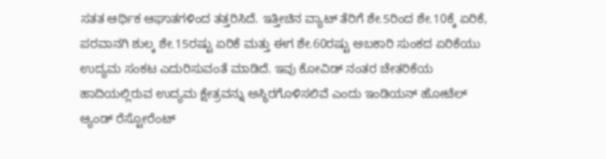ಸತತ ಆರ್ಥಿಕ ಆಘಾತಗಳಿಂದ ತತ್ತರಿಸಿದೆ. ಇತ್ತೀಚಿನ ವ್ಯಾಟ್ ತೆರಿಗೆ ಶೇ.5ರಿಂದ ಶೇ.10ಕ್ಕೆ ಏರಿಕೆ, ಪರವಾನಗಿ ಶುಲ್ಕ ಶೇ.15ರಷ್ಟು ಏರಿಕೆ ಮತ್ತು ಈಗ ಶೇ.60ರಷ್ಟು ಅಬಕಾರಿ ಸುಂಕದ ಏರಿಕೆಯು ಉದ್ಯಮ ಸಂಕಟ ಎದುರಿಸುವಂತೆ ಮಾಡಿದೆ. ಇವು ಕೋವಿಡ್ ನಂತರ ಚೇತರಿಕೆಯ ಹಾದಿಯಲ್ಲಿರುವ ಉದ್ಯಮ ಕ್ಷೇತ್ರವನ್ನು ಅಸ್ಥಿರಗೊಳಿಸಲಿವೆ ಎಂದು ಇಂಡಿಯನ್‌ ಹೋಟೆಲ್‌ ಆ್ಯಂಡ್ ರೆಸ್ಟೋರೆಂಟ್‌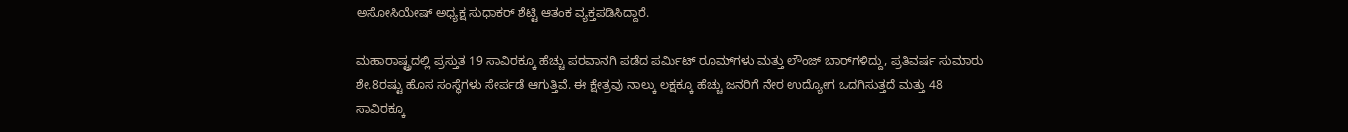ಅಸೋಸಿಯೇಷ್‌ ಅಧ್ಯಕ್ಷ ಸುಧಾಕರ್ ಶೆಟ್ಟಿ ಆತಂಕ ವ್ಯಕ್ತಪಡಿಸಿದ್ದಾರೆ.

ಮಹಾರಾಷ್ಟ್ರದಲ್ಲಿ ಪ್ರಸ್ತುತ 19 ಸಾವಿರಕ್ಕೂ ಹೆಚ್ಚು ಪರವಾನಗಿ ಪಡೆದ ಪರ್ಮಿಟ್ ರೂಮ್‌ಗಳು ಮತ್ತು ಲೌಂಜ್ ಬಾರ್‌ಗಳಿದ್ದು, ಪ್ರತಿವರ್ಷ ಸುಮಾರು ಶೇ.8ರಷ್ಟು ಹೊಸ ಸಂಸ್ಥೆಗಳು ಸೇರ್ಪಡೆ ಆಗುತ್ತಿವೆ. ಈ ಕ್ಷೇತ್ರವು ನಾಲ್ಕು ಲಕ್ಷಕ್ಕೂ ಹೆಚ್ಚು ಜನರಿಗೆ ನೇರ ಉದ್ಯೋಗ ಒದಗಿಸುತ್ತದೆ ಮತ್ತು 48 ಸಾವಿರಕ್ಕೂ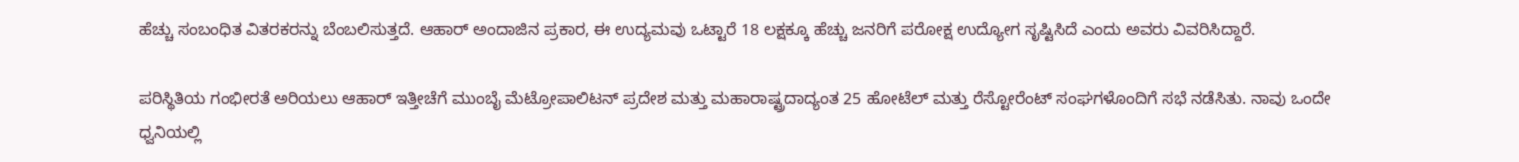ಹೆಚ್ಚು ಸಂಬಂಧಿತ ವಿತರಕರನ್ನು ಬೆಂಬಲಿಸುತ್ತದೆ. ಆಹಾರ್ ಅಂದಾಜಿನ ಪ್ರಕಾರ, ಈ ಉದ್ಯಮವು ಒಟ್ಟಾರೆ 18 ಲಕ್ಷಕ್ಕೂ ಹೆಚ್ಚು ಜನರಿಗೆ ಪರೋಕ್ಷ ಉದ್ಯೋಗ ಸೃಷ್ಟಿಸಿದೆ ಎಂದು ಅವರು ವಿವರಿಸಿದ್ದಾರೆ.

ಪರಿಸ್ಥಿತಿಯ ಗಂಭೀರತೆ ಅರಿಯಲು ಆಹಾರ್‌ ಇತ್ತೀಚೆಗೆ ಮುಂಬೈ ಮೆಟ್ರೋಪಾಲಿಟನ್ ಪ್ರದೇಶ ಮತ್ತು ಮಹಾರಾಷ್ಟ್ರದಾದ್ಯಂತ 25 ಹೋಟೆಲ್ ಮತ್ತು ರೆಸ್ಟೋರೆಂಟ್ ಸಂಘಗಳೊಂದಿಗೆ ಸಭೆ ನಡೆಸಿತು. ನಾವು ಒಂದೇ ಧ್ವನಿಯಲ್ಲಿ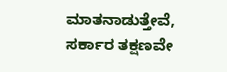ಮಾತನಾಡುತ್ತೇವೆ, ಸರ್ಕಾರ ತಕ್ಷಣವೇ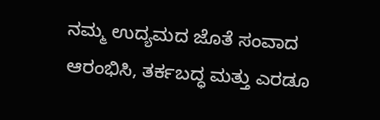ನಮ್ಮ ಉದ್ಯಮದ ಜೊತೆ ಸಂವಾದ ಆರಂಭಿಸಿ, ತರ್ಕಬದ್ಧ ಮತ್ತು ಎರಡೂ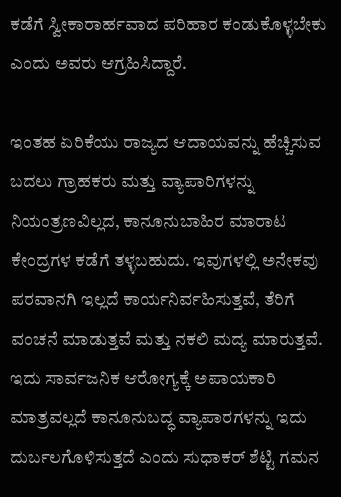ಕಡೆಗೆ ಸ್ವೀಕಾರಾರ್ಹವಾದ ಪರಿಹಾರ ಕಂಡುಕೊಳ್ಳಬೇಕು ಎಂದು ಅವರು ಆಗ್ರಹಿಸಿದ್ದಾರೆ.

ಇಂತಹ ಏರಿಕೆಯು ರಾಜ್ಯದ ಆದಾಯವನ್ನು ಹೆಚ್ಚಿಸುವ ಬದಲು ಗ್ರಾಹಕರು ಮತ್ತು ವ್ಯಾಪಾರಿಗಳನ್ನು ನಿಯಂತ್ರಣವಿಲ್ಲದ, ಕಾನೂನುಬಾಹಿರ ಮಾರಾಟ ಕೇಂದ್ರಗಳ ಕಡೆಗೆ ತಳ್ಳಬಹುದು. ಇವುಗಳಲ್ಲಿ ಅನೇಕವು ಪರವಾನಗಿ ಇಲ್ಲದೆ ಕಾರ್ಯನಿರ್ವಹಿಸುತ್ತವೆ, ತೆರಿಗೆ ವಂಚನೆ ಮಾಡುತ್ತವೆ ಮತ್ತು ನಕಲಿ ಮದ್ಯ ಮಾರುತ್ತವೆ. ಇದು ಸಾರ್ವಜನಿಕ ಆರೋಗ್ಯಕ್ಕೆ ಅಪಾಯಕಾರಿ ಮಾತ್ರವಲ್ಲದೆ ಕಾನೂನುಬದ್ಧ ವ್ಯಾಪಾರಗಳನ್ನು ಇದು ದುರ್ಬಲಗೊಳಿಸುತ್ತದೆ ಎಂದು ಸುಧಾಕರ್‌ ಶೆಟ್ಟಿ ಗಮನ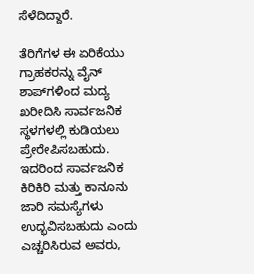ಸೆಳೆದಿದ್ದಾರೆ.

ತೆರಿಗೆಗಳ ಈ ಏರಿಕೆಯು ಗ್ರಾಹಕರನ್ನು ವೈನ್ ಶಾಪ್‌ಗಳಿಂದ ಮದ್ಯ ಖರೀದಿಸಿ ಸಾರ್ವಜನಿಕ ಸ್ಥಳಗಳಲ್ಲಿ ಕುಡಿಯಲು ಪ್ರೇರೇಪಿಸಬಹುದು. ಇದರಿಂದ ಸಾರ್ವಜನಿಕ ಕಿರಿಕಿರಿ ಮತ್ತು ಕಾನೂನು ಜಾರಿ ಸಮಸ್ಯೆಗಳು ಉದ್ಭವಿಸಬಹುದು ಎಂದು ಎಚ್ಚರಿಸಿರುವ ಅವರು,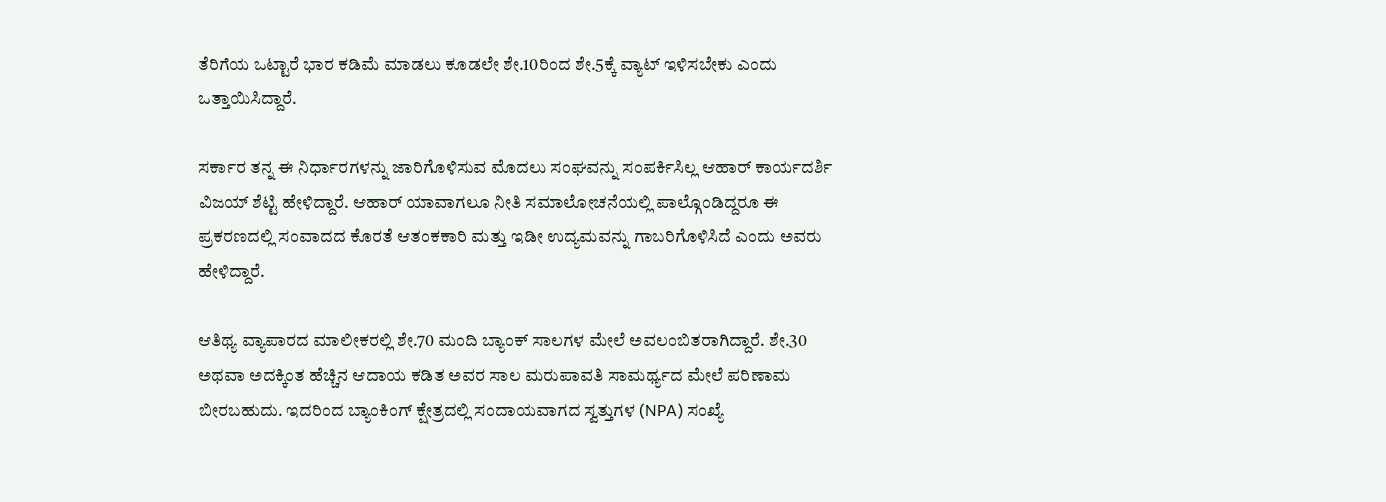ತೆರಿಗೆಯ ಒಟ್ಟಾರೆ ಭಾರ ಕಡಿಮೆ ಮಾಡಲು ಕೂಡಲೇ ಶೇ.10ರಿಂದ ಶೇ.5ಕ್ಕೆ ವ್ಯಾಟ್‌ ಇಳಿಸಬೇಕು ಎಂದು ಒತ್ತಾಯಿಸಿದ್ದಾರೆ.

ಸರ್ಕಾರ ತನ್ನ ಈ ನಿರ್ಧಾರಗಳನ್ನು ಜಾರಿಗೊಳಿಸುವ ಮೊದಲು ಸಂಘವನ್ನು ಸಂಪರ್ಕಿಸಿಲ್ಲ ಆಹಾರ್‌ ಕಾರ್ಯದರ್ಶಿ ವಿಜಯ್‌ ಶೆಟ್ಟಿ ಹೇಳಿದ್ದಾರೆ. ಆಹಾರ್ ಯಾವಾಗಲೂ ನೀತಿ ಸಮಾಲೋಚನೆಯಲ್ಲಿ ಪಾಲ್ಗೊಂಡಿದ್ದರೂ ಈ ಪ್ರಕರಣದಲ್ಲಿ ಸಂವಾದದ ಕೊರತೆ ಆತಂಕಕಾರಿ ಮತ್ತು ಇಡೀ ಉದ್ಯಮವನ್ನು ಗಾಬರಿಗೊಳಿಸಿದೆ ಎಂದು ಅವರು ಹೇಳಿದ್ದಾರೆ.

ಆತಿಥ್ಯ ವ್ಯಾಪಾರದ ಮಾಲೀಕರಲ್ಲಿ ಶೇ.70 ಮಂದಿ ಬ್ಯಾಂಕ್ ಸಾಲಗಳ ಮೇಲೆ ಅವಲಂಬಿತರಾಗಿದ್ದಾರೆ. ಶೇ.30 ಅಥವಾ ಅದಕ್ಕಿಂತ ಹೆಚ್ಚಿನ ಆದಾಯ ಕಡಿತ ಅವರ ಸಾಲ ಮರುಪಾವತಿ ಸಾಮರ್ಥ್ಯದ ಮೇಲೆ ಪರಿಣಾಮ ಬೀರಬಹುದು. ಇದರಿಂದ ಬ್ಯಾಂಕಿಂಗ್ ಕ್ಷೇತ್ರದಲ್ಲಿ ಸಂದಾಯವಾಗದ ಸ್ವತ್ತುಗಳ (NPA) ಸಂಖ್ಯೆ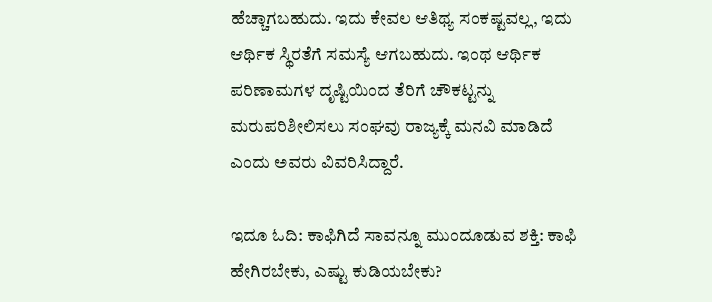ಹೆಚ್ಚಾಗಬಹುದು. ಇದು ಕೇವಲ ಆತಿಥ್ಯ ಸಂಕಷ್ಟವಲ್ಲ, ಇದು ಆರ್ಥಿಕ ಸ್ಥಿರತೆಗೆ ಸಮಸ್ಯೆ ಆಗಬಹುದು. ಇಂಥ ಆರ್ಥಿಕ ಪರಿಣಾಮಗಳ ದೃಷ್ಟಿಯಿಂದ ತೆರಿಗೆ ಚೌಕಟ್ಟನ್ನು ಮರುಪರಿಶೀಲಿಸಲು ಸಂಘವು ರಾಜ್ಯಕ್ಕೆ ಮನವಿ ಮಾಡಿದೆ ಎಂದು ಅವರು ವಿವರಿಸಿದ್ದಾರೆ.

ಇದೂ ಓದಿ: ಕಾಫಿಗಿದೆ ಸಾವನ್ನೂ ಮುಂದೂಡುವ ಶಕ್ತಿ: ಕಾಫಿ ಹೇಗಿರಬೇಕು, ಎಷ್ಟು ಕುಡಿಯಬೇಕು?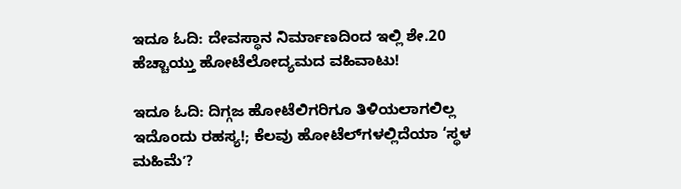ಇದೂ ಓದಿ: ದೇವಸ್ಥಾನ ನಿರ್ಮಾಣದಿಂದ ಇಲ್ಲಿ ಶೇ.20 ಹೆಚ್ಚಾಯ್ತು ಹೋಟೆಲೋದ್ಯಮದ ವಹಿವಾಟು!

ಇದೂ ಓದಿ: ದಿಗ್ಗಜ ಹೋಟೆಲಿಗರಿಗೂ ತಿಳಿಯಲಾಗಲಿಲ್ಲ ಇದೊಂದು ರಹಸ್ಯ!; ಕೆಲವು ಹೋಟೆಲ್‌ಗಳಲ್ಲಿದೆಯಾ ‘ಸ್ಥಳ ಮಹಿಮೆʼ?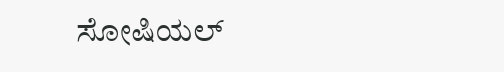ಸೋಷಿಯಲ್‌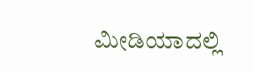ಮೀಡಿಯಾದಲ್ಲಿ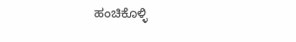ಹಂಚಿಕೊಳ್ಳಿ